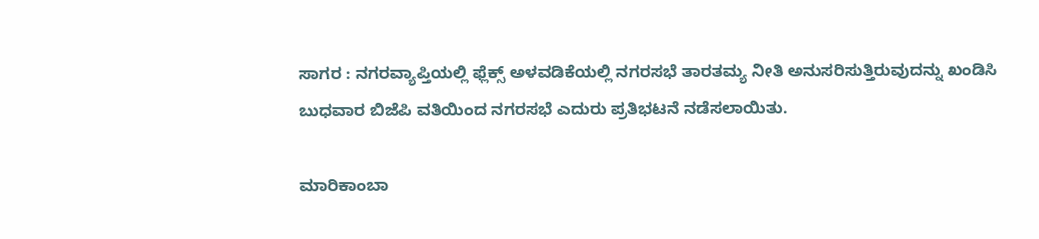ಸಾಗರ : ನಗರವ್ಯಾಪ್ತಿಯಲ್ಲಿ ಫ್ಲೆಕ್ಸ್ ಅಳವಡಿಕೆಯಲ್ಲಿ ನಗರಸಭೆ ತಾರತಮ್ಯ ನೀತಿ ಅನುಸರಿಸುತ್ತಿರುವುದನ್ನು ಖಂಡಿಸಿ ಬುಧವಾರ ಬಿಜೆಪಿ ವತಿಯಿಂದ ನಗರಸಭೆ ಎದುರು ಪ್ರತಿಭಟನೆ ನಡೆಸಲಾಯಿತು.

ಮಾರಿಕಾಂಬಾ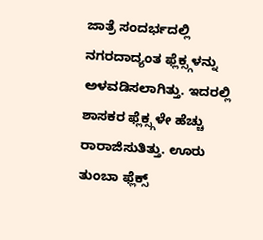ಜಾತ್ರೆ ಸಂದರ್ಭದಲ್ಲಿ ನಗರದಾದ್ಯಂತ ಫ್ಲೆಕ್ಸ್ಗಳನ್ನು ಅಳವಡಿಸಲಾಗಿತ್ತು. ಇದರಲ್ಲಿ ಶಾಸಕರ ಫ್ಲೆಕ್ಸ್ಗಳೇ ಹೆಚ್ಚು ರಾರಾಜಿಸುತಿತ್ತು. ಊರು ತುಂಬಾ ಫ್ಲೆಕ್ಸ್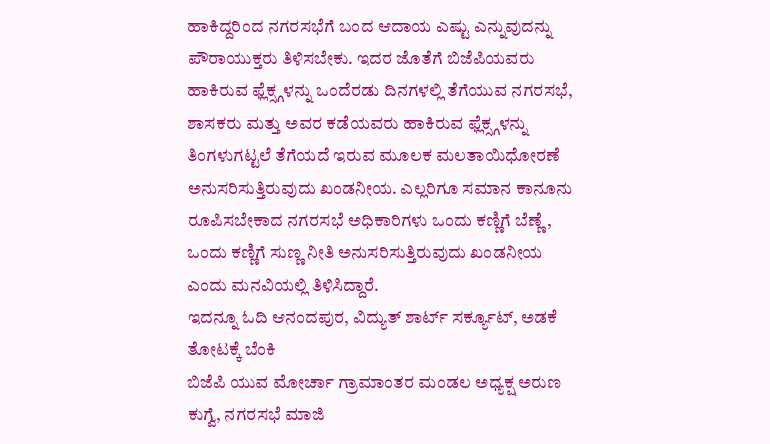ಹಾಕಿದ್ದರಿಂದ ನಗರಸಭೆಗೆ ಬಂದ ಆದಾಯ ಎಷ್ಟು ಎನ್ನುವುದನ್ನು ಪೌರಾಯುಕ್ತರು ತಿಳಿಸಬೇಕು. ಇದರ ಜೊತೆಗೆ ಬಿಜೆಪಿಯವರು ಹಾಕಿರುವ ಫ್ಲೆಕ್ಸ್ಗಳನ್ನು ಒಂದೆರಡು ದಿನಗಳಲ್ಲಿ ತೆಗೆಯುವ ನಗರಸಭೆ, ಶಾಸಕರು ಮತ್ತು ಅವರ ಕಡೆಯವರು ಹಾಕಿರುವ ಫ್ಲೆಕ್ಸ್ಗಳನ್ನು ತಿಂಗಳುಗಟ್ಟಲೆ ತೆಗೆಯದೆ ಇರುವ ಮೂಲಕ ಮಲತಾಯಿಧೋರಣೆ ಅನುಸರಿಸುತ್ತಿರುವುದು ಖಂಡನೀಯ. ಎಲ್ಲರಿಗೂ ಸಮಾನ ಕಾನೂನು ರೂಪಿಸಬೇಕಾದ ನಗರಸಭೆ ಅಧಿಕಾರಿಗಳು ಒಂದು ಕಣ್ಣಿಗೆ ಬೆಣ್ಣೆ, ಒಂದು ಕಣ್ಣಿಗೆ ಸುಣ್ಣ ನೀತಿ ಅನುಸರಿಸುತ್ತಿರುವುದು ಖಂಡನೀಯ ಎಂದು ಮನವಿಯಲ್ಲಿ ತಿಳಿಸಿದ್ದಾರೆ.
ಇದನ್ನೂ ಓದಿ ಆನಂದಪುರ, ವಿದ್ಯುತ್ ಶಾರ್ಟ್ ಸರ್ಕ್ಯೂಟ್, ಅಡಕೆ ತೋಟಕ್ಕೆ ಬೆಂಕಿ
ಬಿಜೆಪಿ ಯುವ ಮೋರ್ಚಾ ಗ್ರಾಮಾಂತರ ಮಂಡಲ ಅಧ್ಯಕ್ಷ ಅರುಣ ಕುಗ್ವೆ, ನಗರಸಭೆ ಮಾಜಿ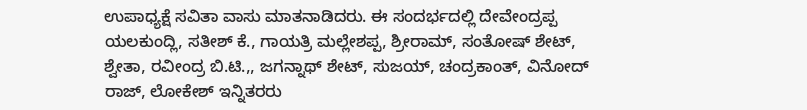ಉಪಾಧ್ಯಕ್ಷೆ ಸವಿತಾ ವಾಸು ಮಾತನಾಡಿದರು. ಈ ಸಂದರ್ಭದಲ್ಲಿ ದೇವೇಂದ್ರಪ್ಪ ಯಲಕುಂದ್ಲಿ, ಸತೀಶ್ ಕೆ., ಗಾಯತ್ರಿ ಮಲ್ಲೇಶಪ್ಪ, ಶ್ರೀರಾಮ್, ಸಂತೋಷ್ ಶೇಟ್, ಶ್ವೇತಾ, ರವೀಂದ್ರ ಬಿ.ಟಿ.,, ಜಗನ್ನಾಥ್ ಶೇಟ್, ಸುಜಯ್, ಚಂದ್ರಕಾಂತ್, ವಿನೋದ್ ರಾಜ್, ಲೋಕೇಶ್ ಇನ್ನಿತರರು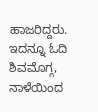ಹಾಜರಿದ್ದರು.
ಇದನ್ನೂ ಓದಿ ಶಿವಮೊಗ್ಗ, ನಾಳೆಯಿಂದ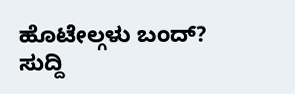ಹೊಟೇಲ್ಗಳು ಬಂದ್?
ಸುದ್ದಿ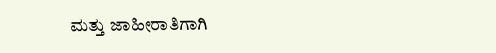ಮತ್ತು ಜಾಹೀರಾತಿಗಾಗಿ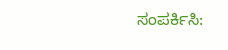ಸಂಪರ್ಕಿಸಿ: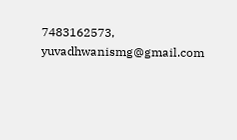7483162573, yuvadhwanismg@gmail.com